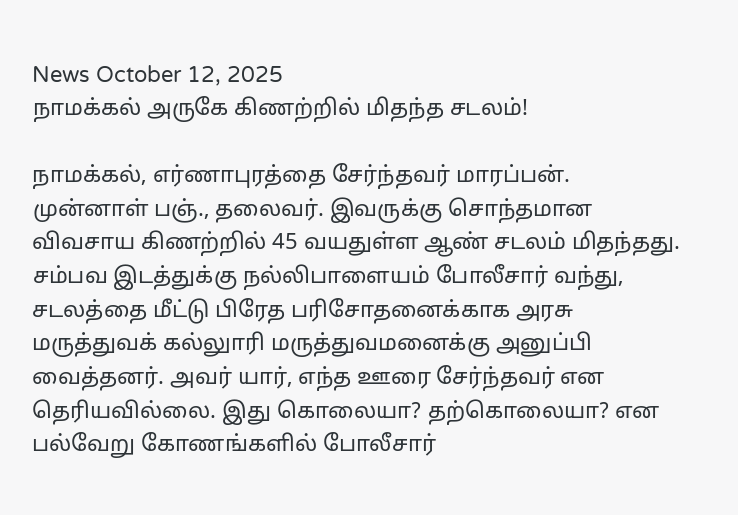News October 12, 2025
நாமக்கல் அருகே கிணற்றில் மிதந்த சடலம்!

நாமக்கல், எர்ணாபுரத்தை சேர்ந்தவர் மாரப்பன். முன்னாள் பஞ்., தலைவர். இவருக்கு சொந்தமான விவசாய கிணற்றில் 45 வயதுள்ள ஆண் சடலம் மிதந்தது. சம்பவ இடத்துக்கு நல்லிபாளையம் போலீசார் வந்து, சடலத்தை மீட்டு பிரேத பரிசோதனைக்காக அரசு மருத்துவக் கல்லுாரி மருத்துவமனைக்கு அனுப்பி வைத்தனர். அவர் யார், எந்த ஊரை சேர்ந்தவர் என தெரியவில்லை. இது கொலையா? தற்கொலையா? என பல்வேறு கோணங்களில் போலீசார்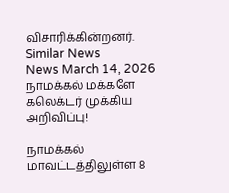விசாரிக்கின்றனர்.
Similar News
News March 14, 2026
நாமக்கல் மக்களே கலெக்டர் முக்கிய அறிவிப்பு!

நாமக்கல் மாவட்டத்திலுள்ள 8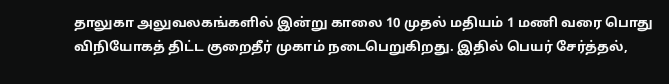தாலுகா அலுவலகங்களில் இன்று காலை 10 முதல் மதியம் 1 மணி வரை பொது விநியோகத் திட்ட குறைதீர் முகாம் நடைபெறுகிறது. இதில் பெயர் சேர்த்தல்,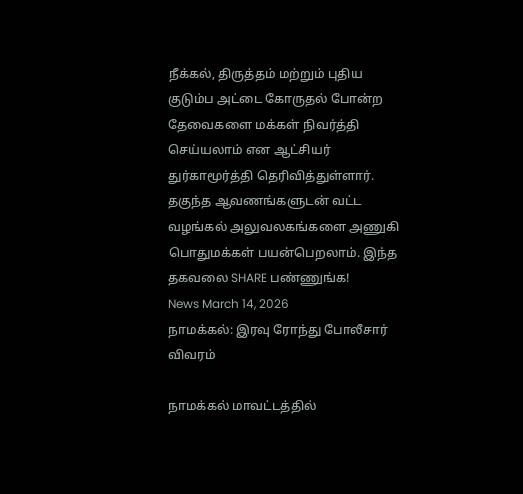நீக்கல், திருத்தம் மற்றும் புதிய குடும்ப அட்டை கோருதல் போன்ற தேவைகளை மக்கள் நிவர்த்தி செய்யலாம் என ஆட்சியர் துர்காமூர்த்தி தெரிவித்துள்ளார். தகுந்த ஆவணங்களுடன் வட்ட வழங்கல் அலுவலகங்களை அணுகி பொதுமக்கள் பயன்பெறலாம். இந்த தகவலை SHARE பண்ணுங்க!
News March 14, 2026
நாமக்கல்: இரவு ரோந்து போலீசார் விவரம்

நாமக்கல் மாவட்டத்தில்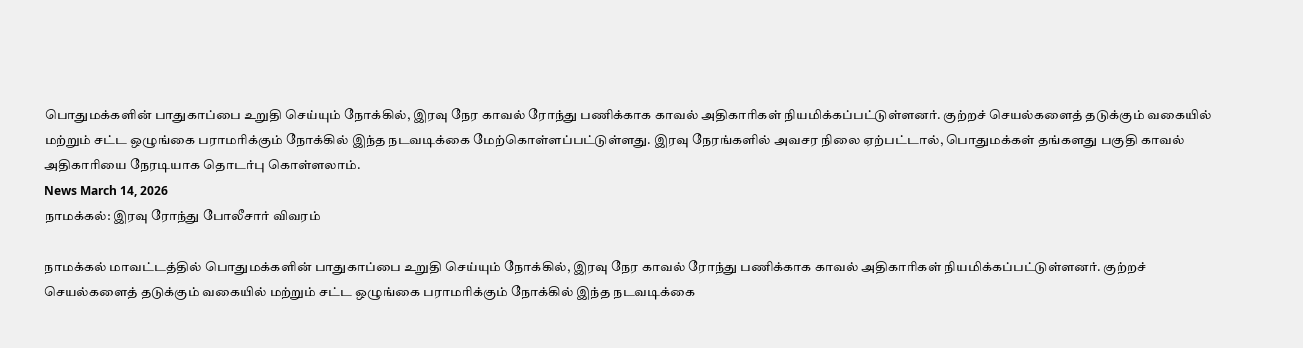பொதுமக்களின் பாதுகாப்பை உறுதி செய்யும் நோக்கில், இரவு நேர காவல் ரோந்து பணிக்காக காவல் அதிகாரிகள் நியமிக்கப்பட்டுள்ளனர். குற்றச் செயல்களைத் தடுக்கும் வகையில் மற்றும் சட்ட ஒழுங்கை பராமரிக்கும் நோக்கில் இந்த நடவடிக்கை மேற்கொள்ளப்பட்டுள்ளது. இரவு நேரங்களில் அவசர நிலை ஏற்பட்டால், பொதுமக்கள் தங்களது பகுதி காவல் அதிகாரியை நேரடியாக தொடர்பு கொள்ளலாம்.
News March 14, 2026
நாமக்கல்: இரவு ரோந்து போலீசார் விவரம்

நாமக்கல் மாவட்டத்தில் பொதுமக்களின் பாதுகாப்பை உறுதி செய்யும் நோக்கில், இரவு நேர காவல் ரோந்து பணிக்காக காவல் அதிகாரிகள் நியமிக்கப்பட்டுள்ளனர். குற்றச் செயல்களைத் தடுக்கும் வகையில் மற்றும் சட்ட ஒழுங்கை பராமரிக்கும் நோக்கில் இந்த நடவடிக்கை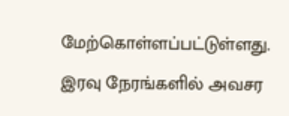மேற்கொள்ளப்பட்டுள்ளது. இரவு நேரங்களில் அவசர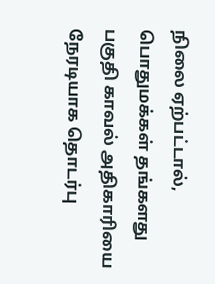நிலை ஏற்பட்டால், பொதுமக்கள் தங்களது பகுதி காவல் அதிகாரியை நேரடியாக தொடர்பு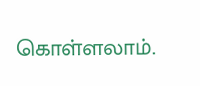கொள்ளலாம்.